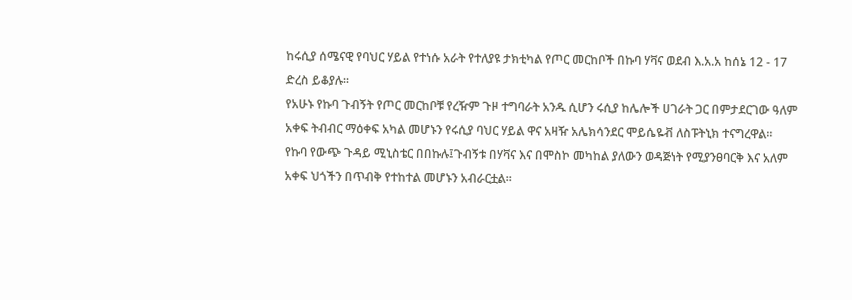ከሩሲያ ሰሜናዊ የባህር ሃይል የተነሱ አራት የተለያዩ ታክቲካል የጦር መርከቦች በኩባ ሃቫና ወደብ እ.አ.አ ከሰኔ 12 - 17 ድረስ ይቆያሉ።
የአሁኑ የኩባ ጉብኝት የጦር መርከቦቹ የረዥም ጉዞ ተግባራት አንዱ ሲሆን ሩሲያ ከሌሎች ሀገራት ጋር በምታደርገው ዓለም አቀፍ ትብብር ማዕቀፍ አካል መሆኑን የሩሲያ ባህር ሃይል ዋና አዛዥ አሌክሳንደር ሞይሴዬቭ ለስፑትኒክ ተናግረዋል።
የኩባ የውጭ ጉዳይ ሚኒስቴር በበኩሉ፤ጉብኝቱ በሃቫና እና በሞስኮ መካከል ያለውን ወዳጅነት የሚያንፀባርቅ እና አለም አቀፍ ህጎችን በጥብቅ የተከተል መሆኑን አብራርቷል።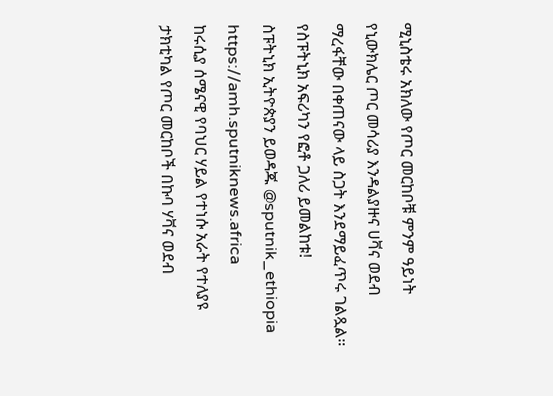ሚኒስቴሩ አክለው የጦር መርከቦቹ ምንም ዓይነት የኒውክሌር ጦር መሳሪያ እንዳልያዙና ሀቫና ወደብ ማረፋቸው በቀጠናው ላይ ስጋት እንደማይፈጥሩ ገልጿል።
የስፑትኒክ አፍሪካን የፎቶ ጋለሪ ይመልከቱ!
ስፑትኒክ ኢትዮጵያን ይወዳጁ @sputnik_ethiopia
https://amh.sputniknews.africa
ከሩሲያ ሰሜናዊ የባህር ሃይል የተነሱ አራት የተለያዩ ታክቲካል የጦር መርከቦች በኩባ ሃቫና ወደብ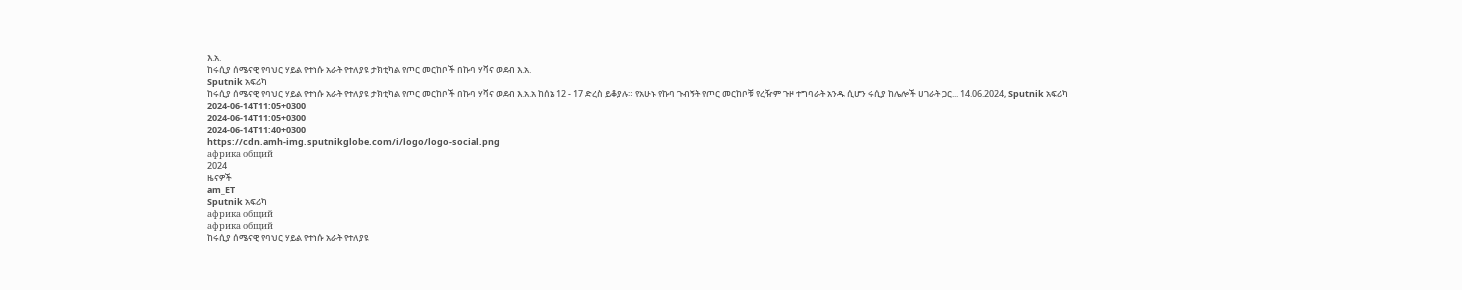እ.አ.
ከሩሲያ ሰሜናዊ የባህር ሃይል የተነሱ አራት የተለያዩ ታክቲካል የጦር መርከቦች በኩባ ሃቫና ወደብ እ.አ.
Sputnik አፍሪካ
ከሩሲያ ሰሜናዊ የባህር ሃይል የተነሱ አራት የተለያዩ ታክቲካል የጦር መርከቦች በኩባ ሃቫና ወደብ እ.አ.አ ከሰኔ 12 - 17 ድረስ ይቆያሉ። የአሁኑ የኩባ ጉብኝት የጦር መርከቦቹ የረዥም ጉዞ ተግባራት አንዱ ሲሆን ሩሲያ ከሌሎች ሀገራት ጋር... 14.06.2024, Sputnik አፍሪካ
2024-06-14T11:05+0300
2024-06-14T11:05+0300
2024-06-14T11:40+0300
https://cdn.amh-img.sputnikglobe.com/i/logo/logo-social.png
африка общий
2024
ዜናዎች
am_ET
Sputnik አፍሪካ
африка общий
африка общий
ከሩሲያ ሰሜናዊ የባህር ሃይል የተነሱ አራት የተለያዩ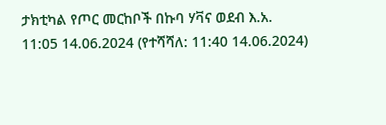ታክቲካል የጦር መርከቦች በኩባ ሃቫና ወደብ እ.አ.
11:05 14.06.2024 (የተሻሻለ: 11:40 14.06.2024)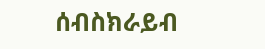ሰብስክራይብ